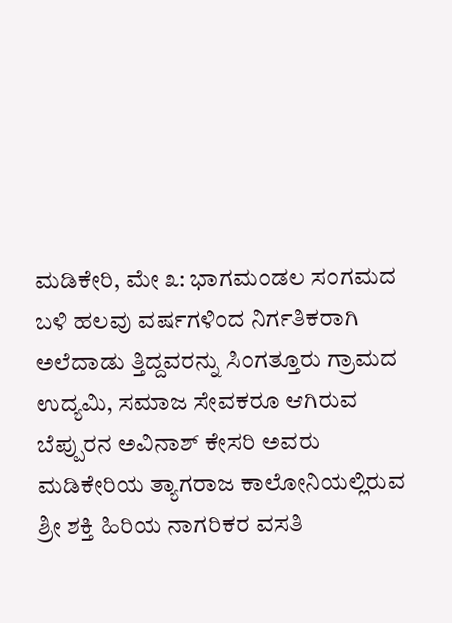ಮಡಿಕೇರಿ, ಮೇ ೩: ಭಾಗಮಂಡಲ ಸಂಗಮದ ಬಳಿ ಹಲವು ವರ್ಷಗಳಿಂದ ನಿರ್ಗತಿಕರಾಗಿ ಅಲೆದಾಡು ತ್ತಿದ್ದವರನ್ನು ಸಿಂಗತ್ತೂರು ಗ್ರಾಮದ ಉದ್ಯಮಿ, ಸಮಾಜ ಸೇವಕರೂ ಆಗಿರುವ ಬೆಪ್ಪುರನ ಅವಿನಾಶ್ ಕೇಸರಿ ಅವರು ಮಡಿಕೇರಿಯ ತ್ಯಾಗರಾಜ ಕಾಲೋನಿಯಲ್ಲಿರುವ ಶ್ರೀ ಶಕ್ತಿ ಹಿರಿಯ ನಾಗರಿಕರ ವಸತಿ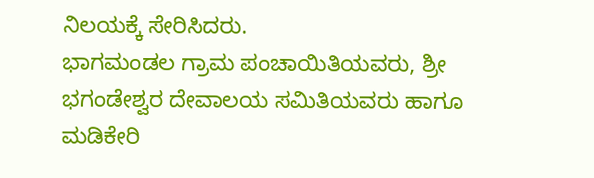ನಿಲಯಕ್ಕೆ ಸೇರಿಸಿದರು.
ಭಾಗಮಂಡಲ ಗ್ರಾಮ ಪಂಚಾಯಿತಿಯವರು, ಶ್ರೀ ಭಗಂಡೇಶ್ವರ ದೇವಾಲಯ ಸಮಿತಿಯವರು ಹಾಗೂ ಮಡಿಕೇರಿ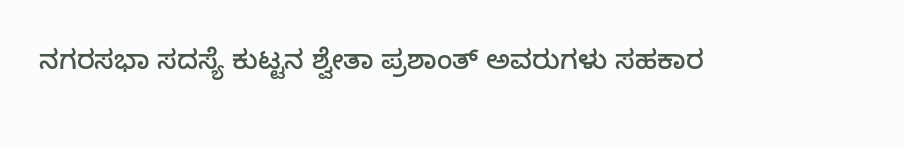ನಗರಸಭಾ ಸದಸ್ಯೆ ಕುಟ್ಟನ ಶ್ವೇತಾ ಪ್ರಶಾಂತ್ ಅವರುಗಳು ಸಹಕಾರ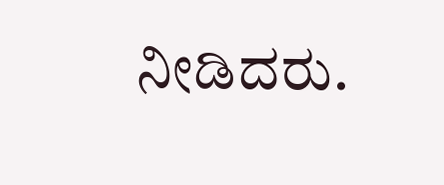ನೀಡಿದರು.